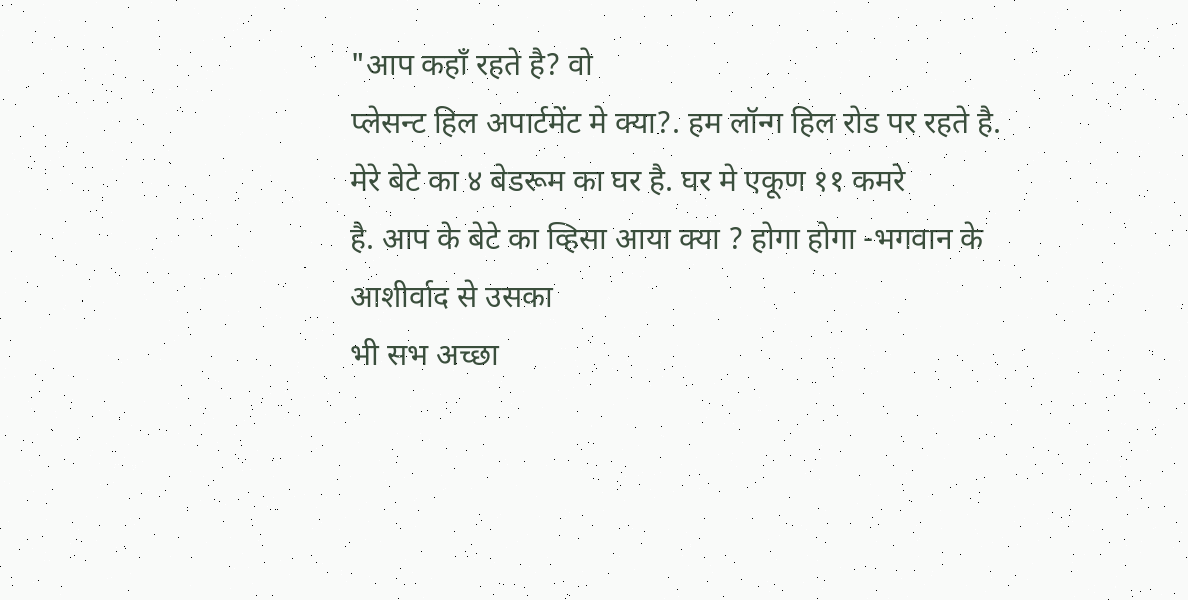"आप कहाँ रहते है? वो
प्लेसन्ट हिल अपार्टमेंट मे क्या?. हम लॉन्ग हिल रोड पर रहते है. मेरे बेटे का ४ बेडरूम का घर है. घर मे एकूण ११ कमरे
है. आप के बेटे का व्हिसा आया क्या ? होगा होगा -भगवान के आशीर्वाद से उसका
भी सभ अच्छा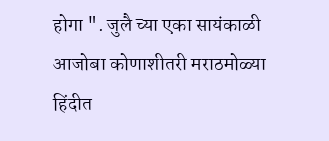होगा ". जुलै च्या एका सायंकाळी आजोबा कोणाशीतरी मराठमोळ्या
हिंदीत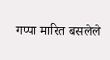गप्पा मारित बसलेले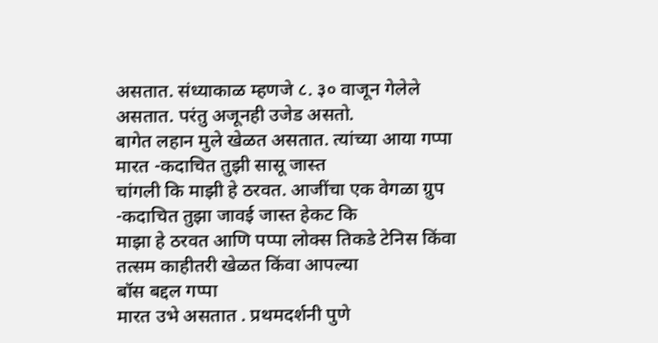असतात. संध्याकाळ म्हणजे ८. ३० वाजून गेलेले असतात. परंतु अजूनही उजेड असतो.
बागेत लहान मुले खेळत असतात. त्यांच्या आया गप्पा मारत -कदाचित तुझी सासू जास्त
चांगली कि माझी हे ठरवत. आजींचा एक वेगळा ग्रुप -कदाचित तुझा जावई जास्त हेकट कि
माझा हे ठरवत आणि पप्पा लोक्स तिकडे टेनिस किंवा तत्सम काहीतरी खेळत किंवा आपल्या
बॉस बद्दल गप्पा
मारत उभे असतात . प्रथमदर्शनी पुणे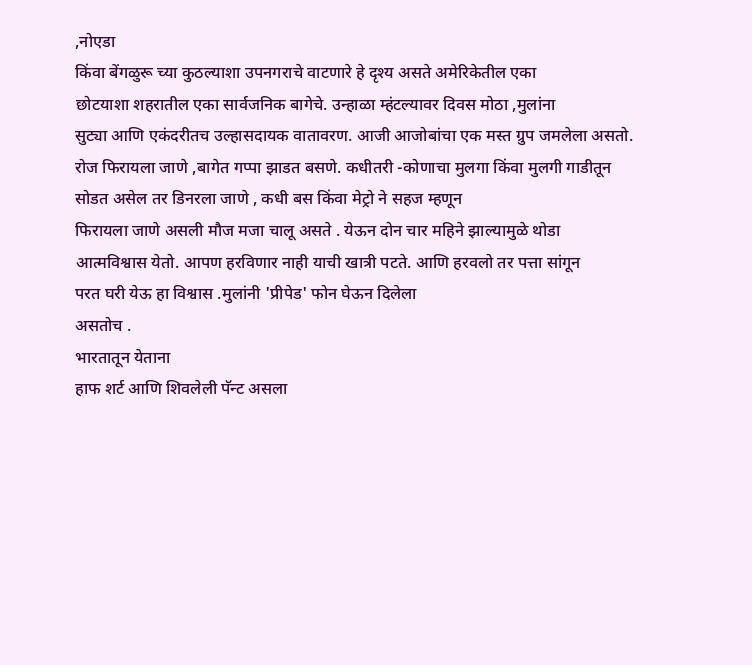,नोएडा
किंवा बेंगळुरू च्या कुठल्याशा उपनगराचे वाटणारे हे दृश्य असते अमेरिकेतील एका
छोटयाशा शहरातील एका सार्वजनिक बागेचे. उन्हाळा म्हंटल्यावर दिवस मोठा ,मुलांना
सुट्या आणि एकंदरीतच उल्हासदायक वातावरण. आजी आजोबांचा एक मस्त ग्रुप जमलेला असतो.
रोज फिरायला जाणे ,बागेत गप्पा झाडत बसणे. कधीतरी -कोणाचा मुलगा किंवा मुलगी गाडीतून
सोडत असेल तर डिनरला जाणे , कधी बस किंवा मेट्रो ने सहज म्हणून
फिरायला जाणे असली मौज मजा चालू असते . येऊन दोन चार महिने झाल्यामुळे थोडा
आत्मविश्वास येतो. आपण हरविणार नाही याची खात्री पटते. आणि हरवलो तर पत्ता सांगून
परत घरी येऊ हा विश्वास .मुलांनी 'प्रीपेड' फोन घेऊन दिलेला
असतोच .
भारतातून येताना
हाफ शर्ट आणि शिवलेली पॅन्ट असला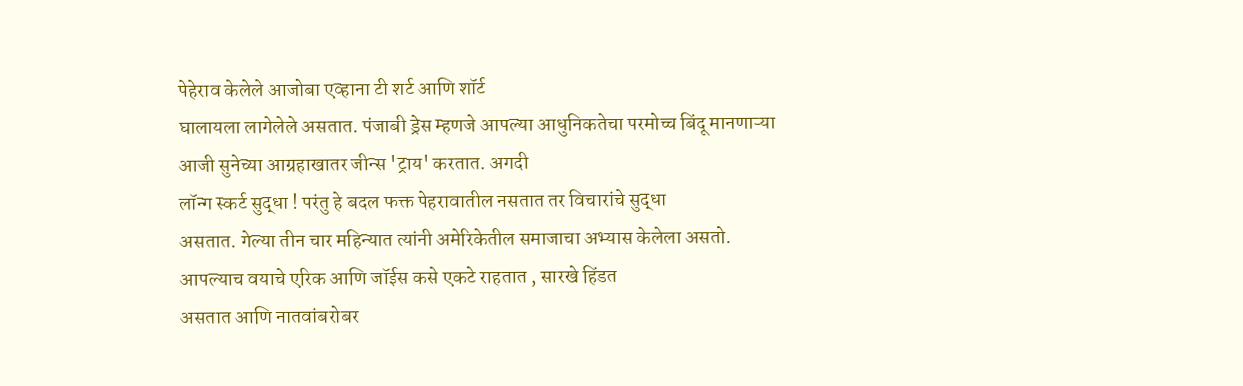पेहेराव केलेले आजोबा एव्हाना टी शर्ट आणि शॉर्ट
घालायला लागेलेले असतात. पंजाबी ड्रेस म्हणजे आपल्या आधुनिकतेचा परमोच्च बिंदू मानणाऱ्या
आजी सुनेच्या आग्रहाखातर जीन्स 'ट्राय' करतात. अगदी
लॉन्ग स्कर्ट सुद्धा ! परंतु हे बदल फक्त पेहरावातील नसतात तर विचारांचे सुद्धा
असतात. गेल्या तीन चार महिन्यात त्यांनी अमेरिकेतील समाजाचा अभ्यास केलेला असतो.
आपल्याच वयाचे एरिक आणि जॉईस कसे एकटे राहतात , सारखे हिंडत
असतात आणि नातवांबरोबर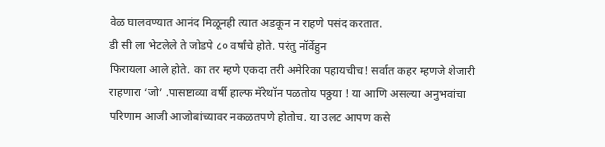वेळ घालवण्यात आनंद मिळूनही त्यात अडकून न राहणे पसंद करतात.
डी सी ला भेटलेले ते जोडपे ८० वर्षांचे होते. परंतु नॉर्वेहुन
फिरायला आले होते. का तर म्हणे एकदा तरी अमेरिका पहायचीच! सर्वात कहर म्हणजे शेजारी राहणारा ‘जो’ .पासष्टाव्या वर्षी हाल्फ मॅरेथॉन पळतोय पठ्ठया ! या आणि असल्या अनुभवांचा
परिणाम आजी आजोबांच्यावर नकळतपणे होतोच. या उलट आपण कसे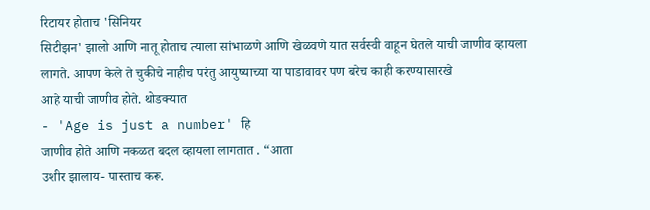रिटायर होताच 'सिनियर
सिटीझन' झालो आणि नातू होताच त्याला सांभाळणे आणि खेळवणे यात सर्वस्वी वाहून घेतले याची जाणीव व्हायला
लागते. आपण केले ते चुकीचे नाहीच परंतु आयुष्याच्या या पाडावावर पण बरेच काही करण्यासारखे
आहे याची जाणीव होते. थोडक्यात
- 'Age is just a number' हि
जाणीव होते आणि नकळत बदल व्हायला लागतात . “आता
उशीर झालाय- पास्ताच करू.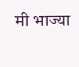मी भाज्या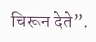चिरून देते”.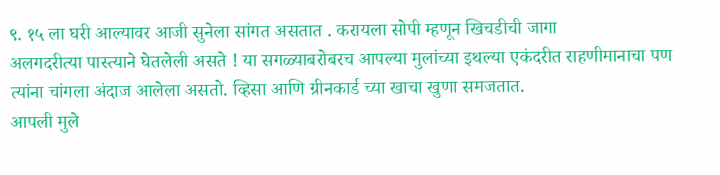९. १५ ला घरी आल्यावर आजी सुनेला सांगत असतात . करायला सोपी म्हणून खिचडीची जागा
अलगदरीत्या पास्त्याने घेतलेली असते ! या सगळ्याबरोबरच आपल्या मुलांच्या इथल्या एकंदरीत राहणीमानाचा पण
त्यांना चांगला अंदाज आलेला असतो. व्हिसा आणि ग्रीनकार्ड च्या खाचा खुणा समजतात.
आपली मुले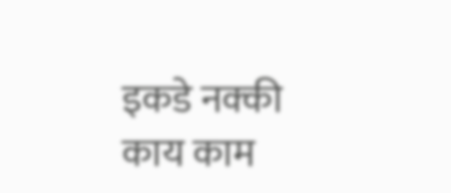इकडे नक्की काय काम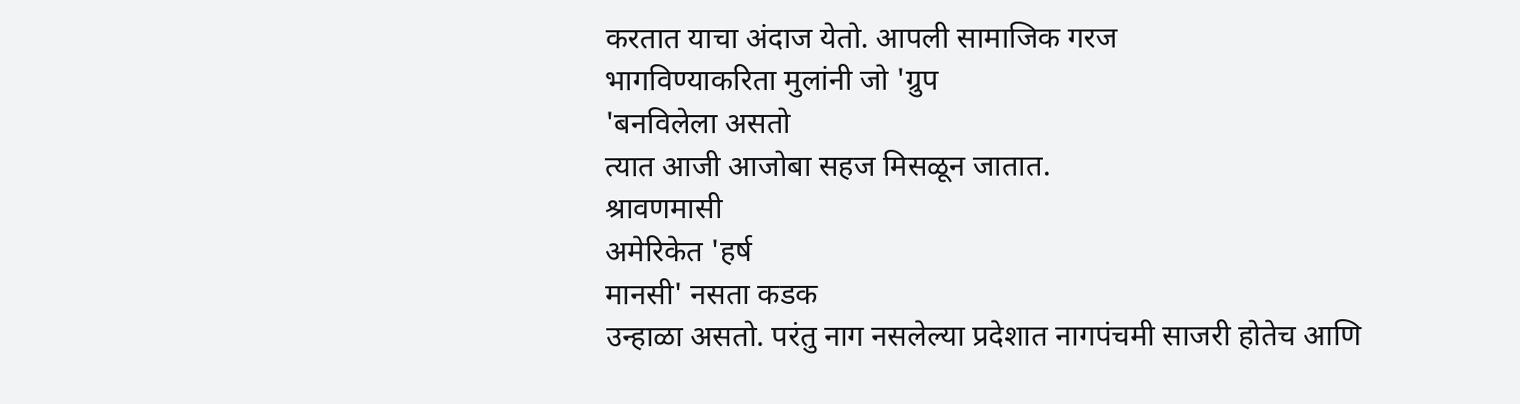करतात याचा अंदाज येतो. आपली सामाजिक गरज
भागविण्याकरिता मुलांनी जो 'ग्रुप
'बनविलेला असतो
त्यात आजी आजोबा सहज मिसळून जातात.
श्रावणमासी
अमेरिकेत 'हर्ष
मानसी' नसता कडक
उन्हाळा असतो. परंतु नाग नसलेल्या प्रदेशात नागपंचमी साजरी होतेच आणि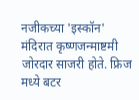नजीकच्या 'इस्कॉन' मंदिरात कृष्णजन्माष्टमी जोरदार साजरी होते. फ्रिज मध्ये बटर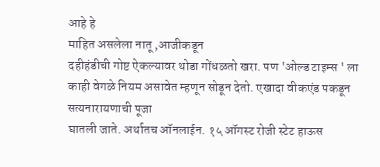आहे हे
माहित असलेला नातू ,आजीकडून
दहीहंडीची गोष्ट ऐकल्यावर थोडा गोंधळतो खरा. पण 'ओल्ड टाइम्स ' ला
काही वेगळे नियम असावेत म्हणून सोडून देतो. एखादा वीकएंड पकडून सत्यनारायणाची पूजा
घातली जाते. अर्थातच ऑनलाईन. १५ ऑगस्ट रोजी स्टेट हाऊस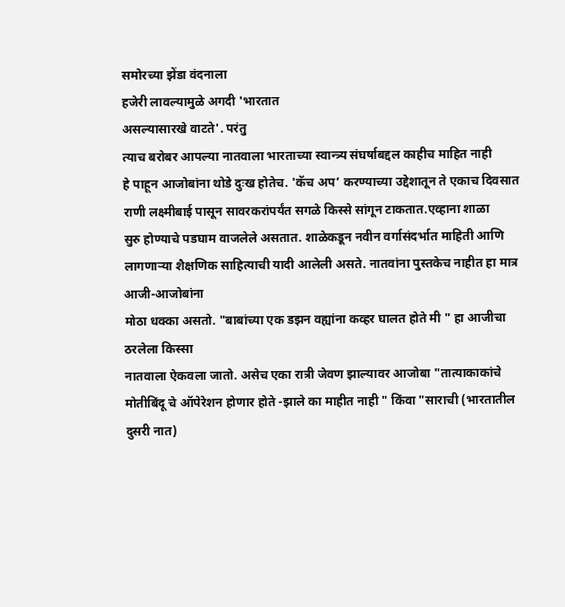समोरच्या झेंडा वंदनाला
हजेरी लावल्यामुळे अगदी 'भारतात
असल्यासारखे वाटते'. परंतु
त्याच बरोबर आपल्या नातवाला भारताच्या स्वान्त्र्य संघर्षाबद्दल काहीच माहित नाही
हे पाहून आजोबांना थोडे दुःख होतेच. 'कॅच अप’ करण्याच्या उद्देशातून ते एकाच दिवसात
राणी लक्ष्मीबाई पासून सावरकरांपर्यंत सगळे किस्से सांगून टाकतात.एव्हाना शाळा
सुरु होण्याचे पडघाम वाजलेले असतात. शाळेकडून नवीन वर्गासंदर्भात माहिती आणि
लागणाऱ्या शैक्षणिक साहित्याची यादी आलेली असते. नातवांना पुस्तकेच नाहीत हा मात्र आजी-आजोबांना
मोठा धक्का असतो. "बाबांच्या एक डझन वह्यांना कव्हर घालत होते मी " हा आजीचा ठरलेला किस्सा
नातवाला ऐकवला जातो. असेच एका रात्री जेवण झाल्यावर आजोबा "तात्याकाकांचे
मोतीबिंदू चे ऑपेरेशन होणार होते -झाले का माहीत नाही " किंवा "साराची (भारतातील
दुसरी नात)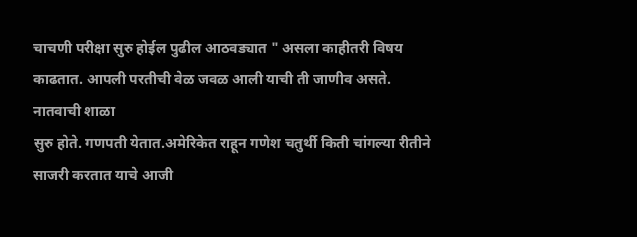चाचणी परीक्षा सुरु होईल पुढील आठवड्यात " असला काहीतरी विषय
काढतात. आपली परतीची वेळ जवळ आली याची ती जाणीव असते.
नातवाची शाळा
सुरु होते. गणपती येतात.अमेरिकेत राहून गणेश चतुर्थी किती चांगल्या रीतीने साजरी करतात याचे आजी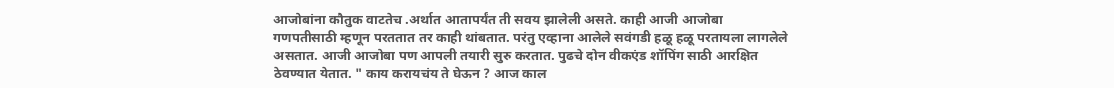आजोबांना कौतुक वाटतेच .अर्थात आतापर्यंत ती सवय झालेली असते. काही आजी आजोबा
गणपतीसाठी म्हणून परततात तर काही थांबतात. परंतु एव्हाना आलेले सवंगडी हळू हळू परतायला लागलेले
असतात. आजी आजोबा पण आपली तयारी सुरु करतात. पुढचे दोन वीकएंड शॉपिंग साठी आरक्षित
ठेवण्यात येतात. " काय करायचंय ते घेऊन ? आज काल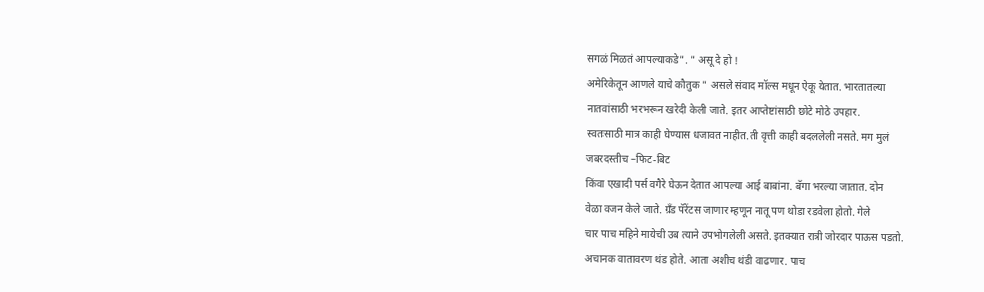सगळं मिळतं आपल्याकडे". " असू दे हो !
अमेरिकेतून आणले याचे कौतुक " असले संवाद मॉल्स मधून ऐकू येतात. भारतातल्या
नातवांसाठी भरभरून खरेदी केली जाते. इतर आप्तेष्टांसाठी छोटे मोठे उपहार.
स्वतःसाठी मात्र काही घेण्यास धजावत नाहीत.ती वृत्ती काही बदललेली नसते. मग मुलं
जबरदस्तीच –फिट-बिट
किंवा एखादी पर्स वगैरे घेऊन देतात आपल्या आई बाबांना. बॅगा भरल्या जातात. दोन
वेळा वजन केले जाते. ग्रँड पॅरेंटस जाणार म्हणून नातू पण थोडा रडवेला होतो. गेले
चार पाच महिने मायेची उब त्याने उपभोगलेली असते. इतक्यात रात्री जोरदार पाऊस पडतो.
अचानक वातावरण थंड होते. आता अशीच थंडी वाढणार. पाच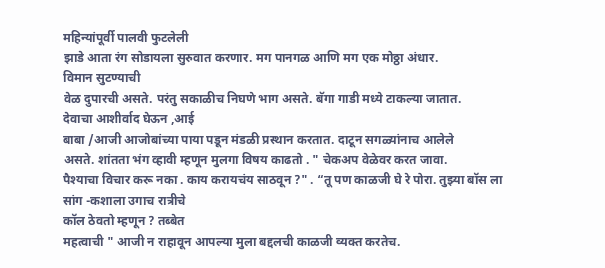महिन्यांपूर्वी पालवी फुटलेली
झाडे आता रंग सोडायला सुरुवात करणार. मग पानगळ आणि मग एक मोठ्ठा अंधार.
विमान सुटण्याची
वेळ दुपारची असते. परंतु सकाळीच निघणे भाग असते. बॅगा गाडी मध्ये टाकल्या जातात.
देवाचा आशीर्वाद घेऊन ,आई
बाबा /आजी आजोबांच्या पाया पडून मंडळी प्रस्थान करतात. दाटून सगळ्यांनाच आलेले
असते. शांतता भंग व्हावी म्हणून मुलगा विषय काढतो . " चेकअप वेळेवर करत जावा.
पैश्याचा विचार करू नका . काय करायचंय साठवून ?" . “तू पण काळजी घे रे पोरा. तुझ्या बॉस ला सांग -कशाला उगाच रात्रीचे
कॉल ठेवतो म्हणून ? तब्बेत
महत्वाची " आजी न राहावून आपल्या मुला बद्दलची काळजी व्यक्त करतेच.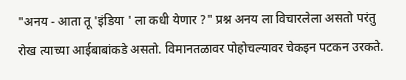"अनय - आता तू 'इंडिया ' ला कधी येणार ?" प्रश्न अनय ला विचारलेला असतो परंतु
रोख त्याच्या आईबाबांकडे असतो. विमानतळावर पोहोचल्यावर चेकइन पटकन उरकते.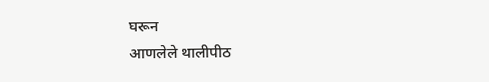घरून
आणलेले थालीपीठ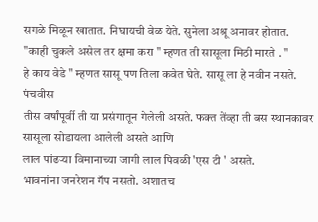सगळे मिळून खातात. निघायची वेळ येते. सुनेला अश्रू अनावर होतात.
"काही चुकले असेल तर क्षमा करा " म्हणत ती सासूला मिठी मारते . "
हे काय वेडे " म्हणत सासू पण तिला कवेत घेते. सासू ला हे नवीन नसते. पंचवीस
तीस वर्षांपूर्वी ती या प्रसंगातून गेलेली असते. फक्त तेंव्हा ती बस स्थानकावर सासूला सोडायला आलेली असते आणि
लाल पांढऱ्या विमानाच्या जागी लाल पिवळी 'एस टी ' असते.
भावनांना जनरेशन गॅप नसतो. अशातच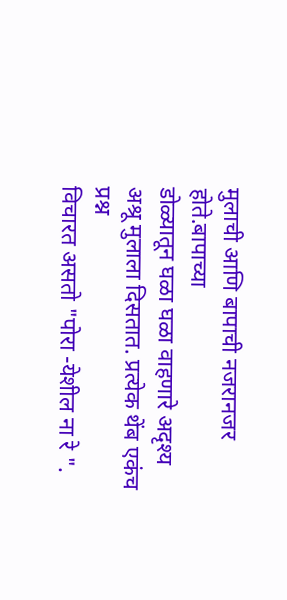मुलाची आणि बापाची नजरानजर होते.बापाच्या
डोळ्यातून घळा घळा वाहणारे अदृश्य अश्रू मुलाला दिसतात. प्रत्येक थेंब एकंच प्रश्न
विचारत असतो "पोरा -येशील ना रे ".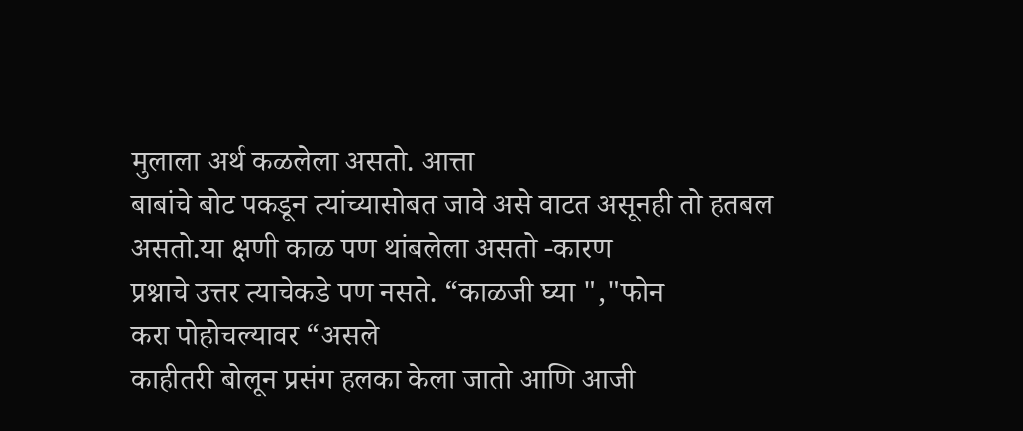मुलाला अर्थ कळलेला असतो. आत्ता
बाबांचे बोट पकडून त्यांच्यासोबत जावे असे वाटत असूनही तो हतबल असतो.या क्षणी काळ पण थांबलेला असतो -कारण
प्रश्नाचे उत्तर त्याचेकडे पण नसते. “काळजी घ्या ","फोन
करा पोहोचल्यावर “असले
काहीतरी बोलून प्रसंग हलका केला जातो आणि आजी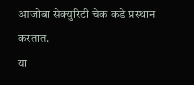आजोबा सेक्युरिटी चेक कडे प्रस्थान
करतात.
या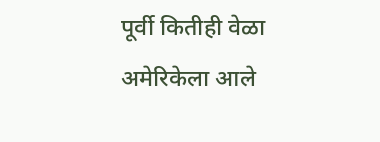पूर्वी कितीही वेळा अमेरिकेला आले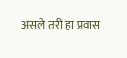असले तरी हा प्रवास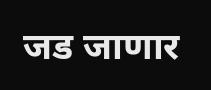जड जाणार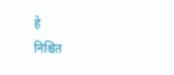हे
निश्चित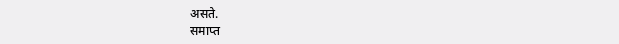असते.
समाप्त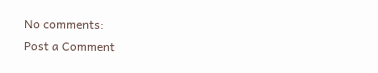No comments:
Post a Comment